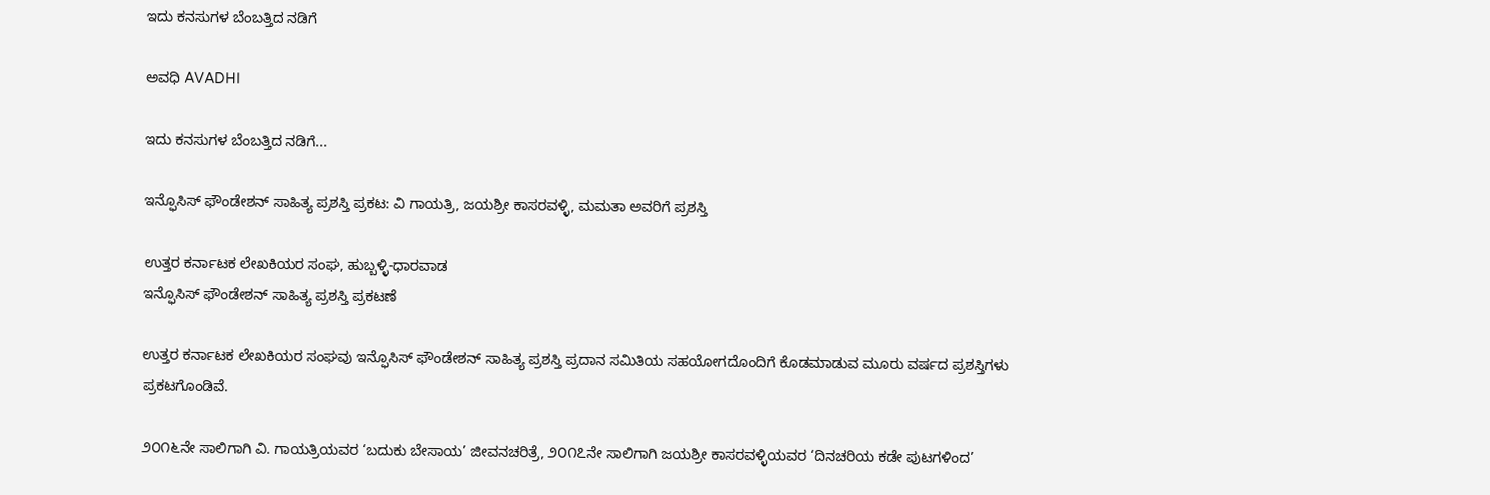ಇದು ಕನಸುಗಳ ಬೆಂಬತ್ತಿದ ನಡಿಗೆ‍

ಅವಧಿ AVADHI

ಇದು ಕನಸುಗಳ ಬೆಂಬತ್ತಿದ ನಡಿಗೆ...

ಇನ್ಫೊಸಿಸ್ ಫೌಂಡೇಶನ್ ಸಾಹಿತ್ಯ ಪ್ರಶಸ್ತಿ ಪ್ರಕಟ: ವಿ ಗಾಯತ್ರಿ, ಜಯಶ್ರೀ ಕಾಸರವಳ್ಳಿ, ಮಮತಾ ಅವರಿಗೆ ಪ್ರಶಸ್ತಿ

ಉತ್ತರ ಕರ್ನಾಟಕ ಲೇಖಕಿಯರ ಸಂಘ, ಹುಬ್ಬಳ್ಳಿ-ಧಾರವಾಡ
ಇನ್ಫೊಸಿಸ್ ಫೌಂಡೇಶನ್ ಸಾಹಿತ್ಯ ಪ್ರಶಸ್ತಿ ಪ್ರಕಟಣೆ

ಉತ್ತರ ಕರ್ನಾಟಕ ಲೇಖಕಿಯರ ಸಂಘವು ಇನ್ಫೊಸಿಸ್ ಫೌಂಡೇಶನ್ ಸಾಹಿತ್ಯ ಪ್ರಶಸ್ತಿ ಪ್ರದಾನ ಸಮಿತಿಯ ಸಹಯೋಗದೊಂದಿಗೆ ಕೊಡಮಾಡುವ ಮೂರು ವರ್ಷದ ಪ್ರಶಸ್ತಿಗಳು ಪ್ರಕಟಗೊಂಡಿವೆ.

೨೦೧೬ನೇ ಸಾಲಿಗಾಗಿ ವಿ. ಗಾಯತ್ರಿಯವರ ‘ಬದುಕು ಬೇಸಾಯ’ ಜೀವನಚರಿತ್ರೆ, ೨೦೧೭ನೇ ಸಾಲಿಗಾಗಿ ಜಯಶ್ರೀ ಕಾಸರವಳ್ಳಿಯವರ ‘ದಿನಚರಿಯ ಕಡೇ ಪುಟಗಳಿಂದ’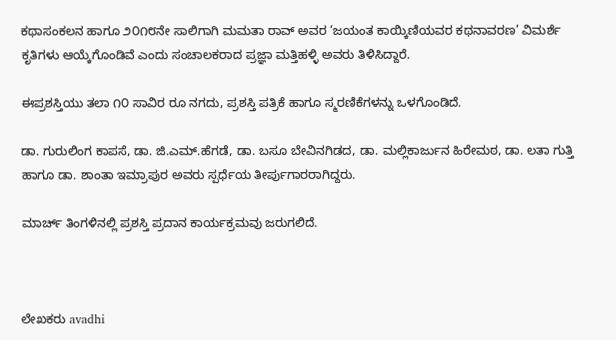ಕಥಾಸಂಕಲನ ಹಾಗೂ ೨೦೧೮ನೇ ಸಾಲಿಗಾಗಿ ಮಮತಾ ರಾವ್ ಅವರ ‘ಜಯಂತ ಕಾಯ್ಕಿಣಿಯವರ ಕಥನಾವರಣ’ ವಿಮರ್ಶೆ ಕೃತಿಗಳು ಆಯ್ಕೆಗೊಂಡಿವೆ ಎಂದು ಸಂಚಾಲಕರಾದ ಪ್ರಜ್ಞಾ ಮತ್ತಿಹಳ್ಳಿ ಅವರು ತಿಳಿಸಿದ್ದಾರೆ.

ಈಪ್ರಶಸ್ತಿಯು ತಲಾ ೧೦ ಸಾವಿರ ರೂ ನಗದು, ಪ್ರಶಸ್ತಿ ಪತ್ರಿಕೆ ಹಾಗೂ ಸ್ಮರಣಿಕೆಗಳನ್ನು ಒಳಗೊಂಡಿದೆ.

ಡಾ. ಗುರುಲಿಂಗ ಕಾಪಸೆ, ಡಾ. ಜಿ.ಎಮ್.ಹೆಗಡೆ, ಡಾ. ಬಸೂ ಬೇವಿನಗಿಡದ, ಡಾ. ಮಲ್ಲಿಕಾರ್ಜುನ ಹಿರೇಮಠ, ಡಾ. ಲತಾ ಗುತ್ತಿ ಹಾಗೂ ಡಾ. ಶಾಂತಾ ಇಮ್ರಾಪುರ ಅವರು ಸ್ಪರ್ಧೆಯ ತೀರ್ಪುಗಾರರಾಗಿದ್ದರು.

ಮಾರ್ಚ್ ತಿಂಗಳಿನಲ್ಲಿ ಪ್ರಶಸ್ತಿ ಪ್ರದಾನ ಕಾರ್ಯಕ್ರಮವು ಜರುಗಲಿದೆ.



ಲೇಖಕರು avadhi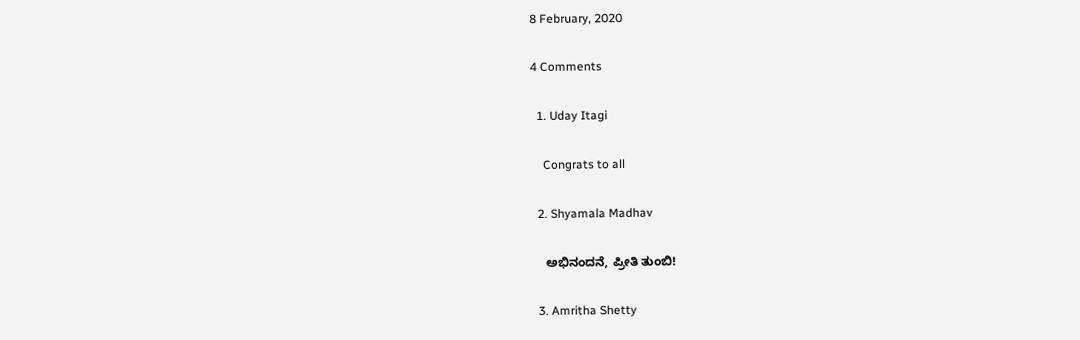8 February, 2020

4 Comments

  1. Uday Itagi

    Congrats to all

  2. Shyamala Madhav

    ಅಭಿನಂದನೆ, ಪ್ರೀತಿ ತುಂಬಿ!

  3. Amritha Shetty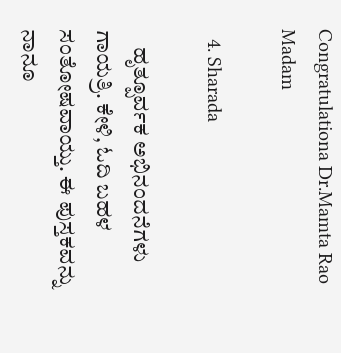Congratulationa Dr.Mamta Rao Madam

  4. Sharada

    ಹೃತ್ಪೂರ್ವಕ ಅಭಿನಂದನೆಗಳು ಗಾಯತ್ರಿ. ಕೇಳಿ, ಓದಿ ಬಹಳ ಸಂತೋಷವಾಯ್ತು. ಈ ಪುಸ್ತಕವನ್ನು ನಾನೂ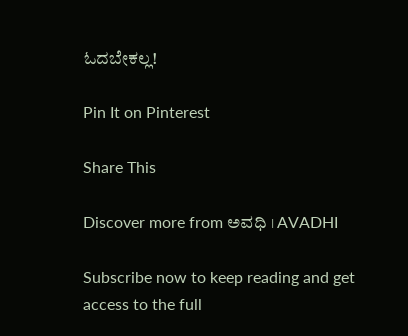ಓದಬೇಕಲ್ಲ!

Pin It on Pinterest

Share This

Discover more from ಅವಧಿ । AVADHI

Subscribe now to keep reading and get access to the full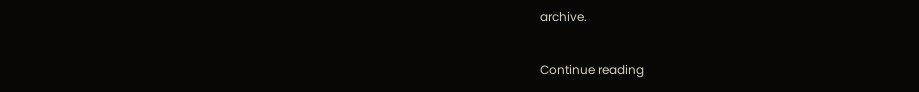archive.

Continue reading